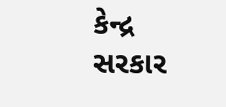કેન્દ્ર સરકાર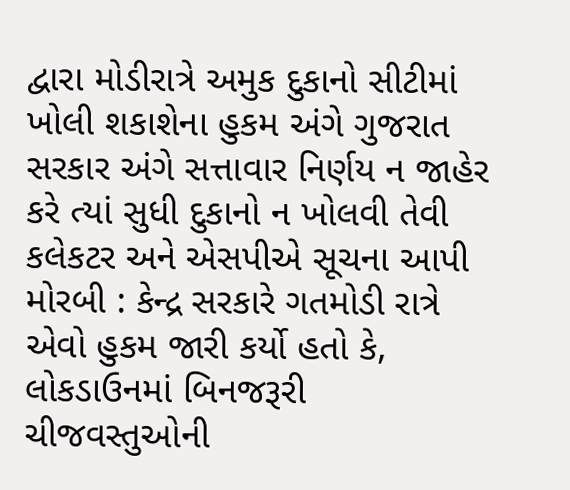દ્વારા મોડીરાત્રે અમુક દુકાનો સીટીમાં ખોલી શકાશેના હુકમ અંગે ગુજરાત સરકાર અંગે સત્તાવાર નિર્ણય ન જાહેર કરે ત્યાં સુધી દુકાનો ન ખોલવી તેવી કલેકટર અને એસપીએ સૂચના આપી મોરબી : કેન્દ્ર સરકારે ગતમોડી રાત્રે એવો હુકમ જારી કર્યો હતો કે, લોકડાઉનમાં બિનજરૂરી ચીજવસ્તુઓની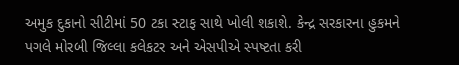અમુક દુકાનો સીટીમાં 50 ટકા સ્ટાફ સાથે ખોલી શકાશે. કેન્દ્ર સરકારના હુકમને પગલે મોરબી જિલ્લા કલેકટર અને એસપીએ સ્પષ્ટતા કરી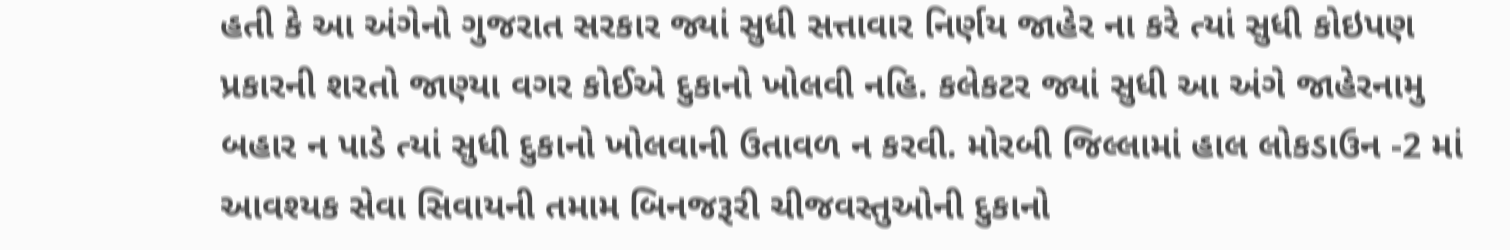હતી કે આ અંગેનો ગુજરાત સરકાર જ્યાં સુધી સત્તાવાર નિર્ણય જાહેર ના કરે ત્યાં સુધી કોઇપણ પ્રકારની શરતો જાણ્યા વગર કોઈએ દુકાનો ખોલવી નહિ. કલેકટર જ્યાં સુધી આ અંગે જાહેરનામુ બહાર ન પાડે ત્યાં સુધી દુકાનો ખોલવાની ઉતાવળ ન કરવી. મોરબી જિલ્લામાં હાલ લોકડાઉન -2 માં આવશ્યક સેવા સિવાયની તમામ બિનજરૂરી ચીજવસ્તુઓની દુકાનો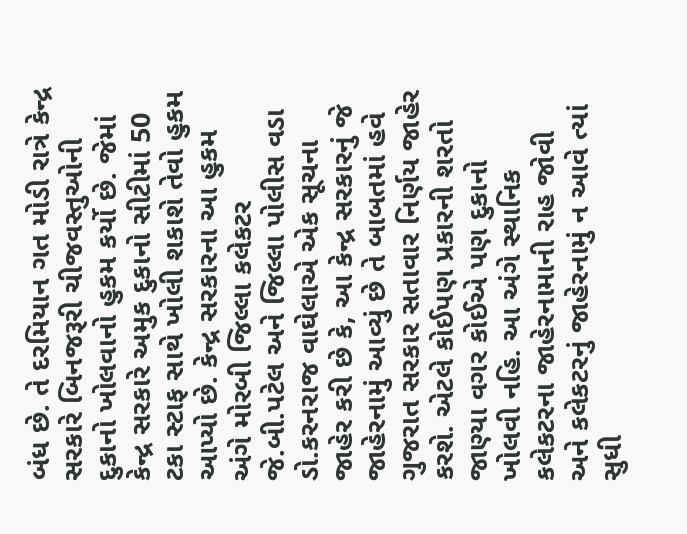બંધ છે. તે દરમિયાન ગત મોડી રાત્રે કેન્દ્ર સરકારે બિનજરૂરી ચીજવસ્તુઓની દુકાનો ખોલવાનો હુકમ કર્યો છે. જેમાં કેન્દ્ર સરકારે અમુક દુકાનો સીટીમાં 50 ટકા સ્ટાફ સાથે ખોલી શકાશે તેવો હુકમ આપ્યો છે. કેન્દ્ર સરકારના આ હુકમ અંગે મોરબી જિલ્લા કલેકટર જે.બી.પટેલ અને જિલ્લા પોલીસ વડા ડો.કરનરાજ વાઘેલાએ એક સૂચના જાહેર કરી છે કે, આ કેન્દ્ર સરકારનું જે જાહેરનામું આવ્યું છે તે બાબતમાં હવે ગુજરાત સરકાર સતાવાર નિર્ણય જાહેર કરશે. એટલે કોઈપણ પ્રકારની શરતો જાણ્યા વગર કોઈએ પણ દુકાનો ખોલવી નહિ. આ અંગે સ્થાનિક કલેકટરના જાહેરનામાની રાહ જોવી અને કલેકટરનું જાહેરનામું ન આવે ત્યાં સુધી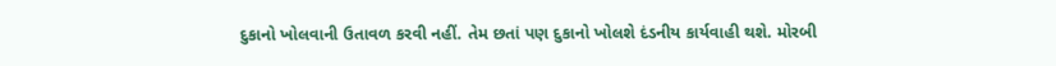દુકાનો ખોલવાની ઉતાવળ કરવી નહીં. તેમ છતાં પણ દુકાનો ખોલશે દંડનીય કાર્યવાહી થશે. મોરબી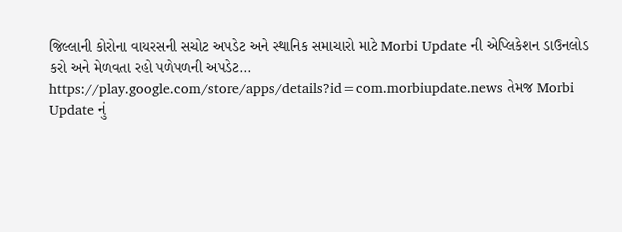જિલ્લાની કોરોના વાયરસની સચોટ અપડેટ અને સ્થાનિક સમાચારો માટે Morbi Update ની એપ્લિકેશન ડાઉનલોડ કરો અને મેળવતા રહો પળેપળની અપડેટ... https://play.google.com/store/apps/details?id=com.morbiupdate.news તેમજ Morbi Update નું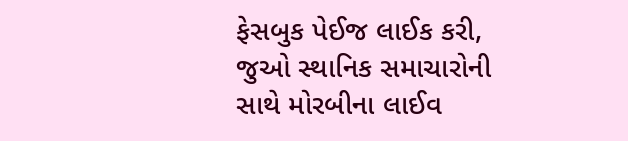ફેસબુક પેઈજ લાઈક કરી, જુઓ સ્થાનિક સમાચારોની સાથે મોરબીના લાઈવ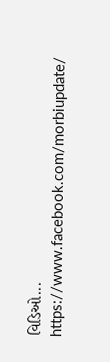વિડિઓ... https://www.facebook.com/morbiupdate/